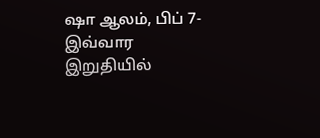ஷா ஆலம், பிப் 7- இவ்வார இறுதியில்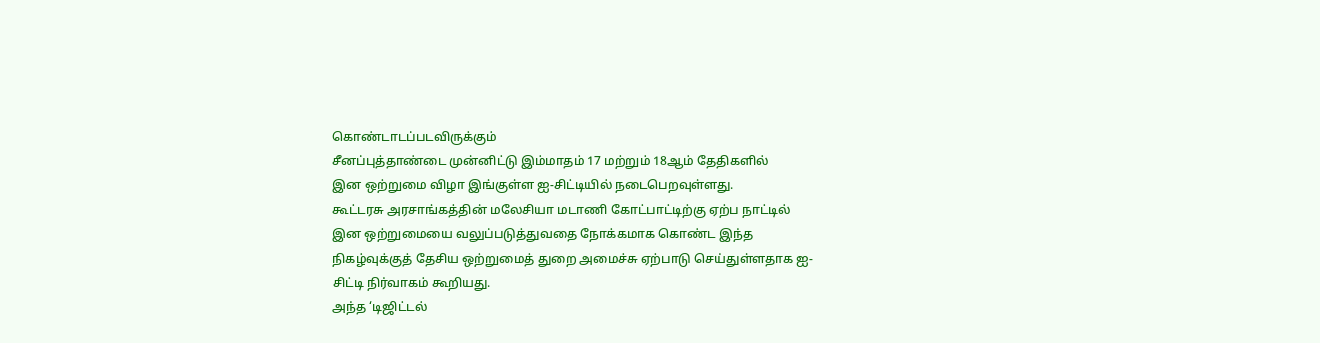கொண்டாடப்படவிருக்கும்
சீனப்புத்தாண்டை முன்னிட்டு இம்மாதம் 17 மற்றும் 18ஆம் தேதிகளில்
இன ஒற்றுமை விழா இங்குள்ள ஐ-சிட்டியில் நடைபெறவுள்ளது.
கூட்டரசு அரசாங்கத்தின் மலேசியா மடாணி கோட்பாட்டிற்கு ஏற்ப நாட்டில்
இன ஒற்றுமையை வலுப்படுத்துவதை நோக்கமாக கொண்ட இந்த
நிகழ்வுக்குத் தேசிய ஒற்றுமைத் துறை அமைச்சு ஏற்பாடு செய்துள்ளதாக ஐ-
சிட்டி நிர்வாகம் கூறியது.
அந்த ‘டிஜிட்டல்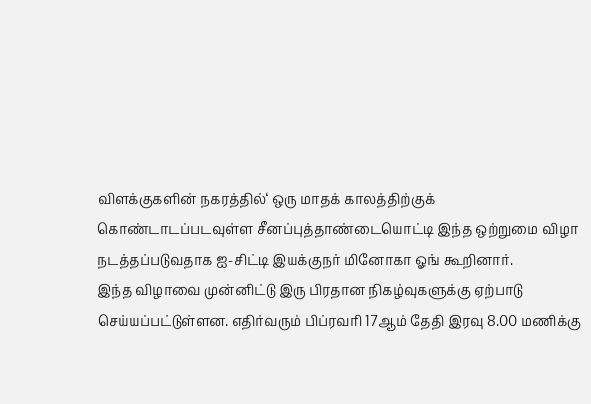விளக்குகளின் நகரத்தில்‘ ஒரு மாதக் காலத்திற்குக்
கொண்டாடப்படவுள்ள சீனப்புத்தாண்டையொட்டி இந்த ஒற்றுமை விழா
நடத்தப்படுவதாக ஐ-சிட்டி இயக்குநர் மினோகா ஓங் கூறினார்.
இந்த விழாவை முன்னிட்டு இரு பிரதான நிகழ்வுகளுக்கு ஏற்பாடு
செய்யப்பட்டுள்ளன. எதிர்வரும் பிப்ரவரி 17ஆம் தேதி இரவு 8.00 மணிக்கு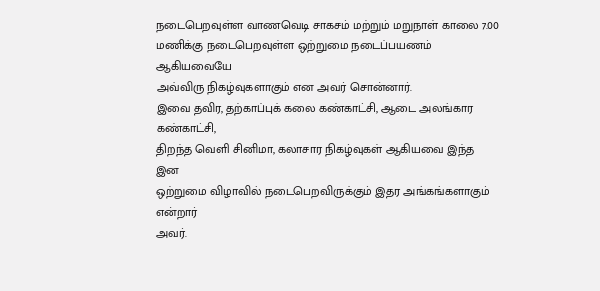நடைபெறவுள்ள வாணவெடி சாகசம் மற்றும் மறுநாள் காலை 7.00
மணிக்கு நடைபெறவுள்ள ஒற்றுமை நடைப்பயணம் ஆகியவையே
அவ்விரு நிகழ்வுகளாகும் என அவர் சொன்னார்.
இவை தவிர, தற்காப்புக் கலை கண்காட்சி, ஆடை அலங்கார கண்காட்சி,
திறந்த வெளி சினிமா, கலாசார நிகழ்வுகள் ஆகியவை இந்த இன
ஒற்றுமை விழாவில் நடைபெறவிருக்கும் இதர அங்கங்களாகும் என்றார்
அவர்.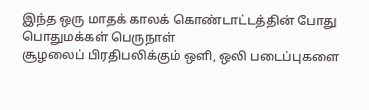இந்த ஒரு மாதக் காலக் கொண்டாட்டத்தின் போது பொதுமக்கள் பெருநாள்
சூழலைப் பிரதிபலிக்கும் ஒளி, ஒலி படைப்புகளை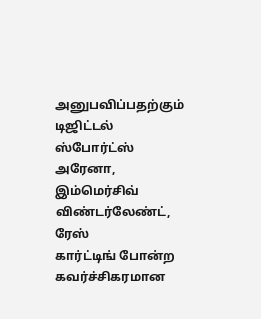அனுபவிப்பதற்கும்
டிஜிட்டல் ஸ்போர்ட்ஸ் அரேனா, இம்மெர்சிவ் விண்டர்லேண்ட், ரேஸ்
கார்ட்டிங் போன்ற கவர்ச்சிகரமான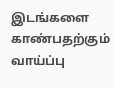இடங்களை காண்பதற்கும் வாய்ப்பு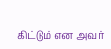கிட்டும் என அவர்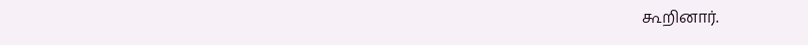கூறினார்.